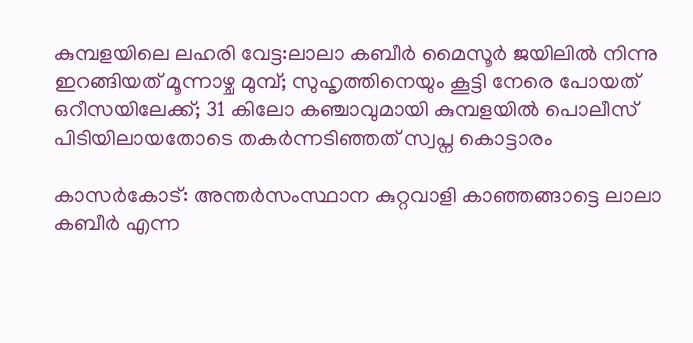കുമ്പളയിലെ ലഹരി വേട്ട:ലാലാ കബീര്‍ മൈസൂര്‍ ജയിലില്‍ നിന്നു ഇറങ്ങിയത് മൂന്നാഴ്ച മുമ്പ്; സുഹൃത്തിനെയും കൂട്ടി നേരെ പോയത് ഒറീസയിലേക്ക്; 31 കിലോ കഞ്ചാവുമായി കുമ്പളയിൽ പൊലീസ് പിടിയിലായതോടെ തകര്‍ന്നടിഞ്ഞത് സ്വപ്ന കൊട്ടാരം

കാസര്‍കോട്: അന്തര്‍സംസ്ഥാന കുറ്റവാളി കാഞ്ഞങ്ങാട്ടെ ലാലാ കബീർ എന്ന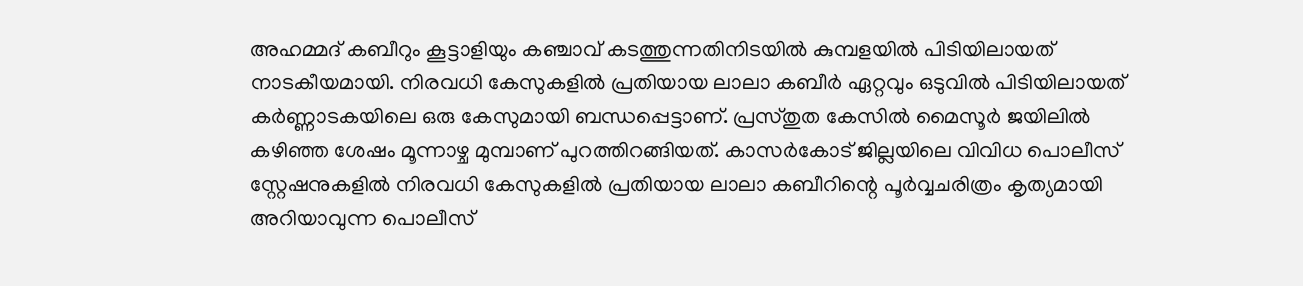അഹമ്മദ് കബീറും കൂട്ടാളിയും കഞ്ചാവ് കടത്തുന്നതിനിടയില്‍ കുമ്പളയില്‍ പിടിയിലായത് നാടകീയമായി. നിരവധി കേസുകളില്‍ പ്രതിയായ ലാലാ കബീര്‍ ഏറ്റവും ഒടുവില്‍ പിടിയിലായത് കര്‍ണ്ണാടകയിലെ ഒരു കേസുമായി ബന്ധപ്പെട്ടാണ്. പ്രസ്തുത കേസില്‍ മൈസൂർ ജയിലിൽ കഴിഞ്ഞ ശേഷം മൂന്നാഴ്ച മുമ്പാണ് പുറത്തിറങ്ങിയത്. കാസര്‍കോട് ജില്ലയിലെ വിവിധ പൊലീസ് സ്റ്റേഷനുകളില്‍ നിരവധി കേസുകളിൽ പ്രതിയായ ലാലാ കബീറിന്റെ പൂര്‍വ്വചരിത്രം കൃത്യമായി അറിയാവുന്ന പൊലീസ്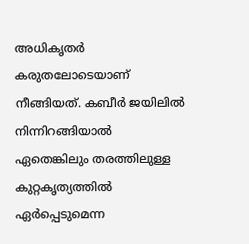അധികൃതർ കരുതലോടെയാണ് നീങ്ങിയത്. കബീർ ജയിലില്‍ നിന്നിറങ്ങിയാല്‍ ഏതെങ്കിലും തരത്തിലുള്ള കുറ്റകൃത്യത്തില്‍ ഏര്‍പ്പെടുമെന്ന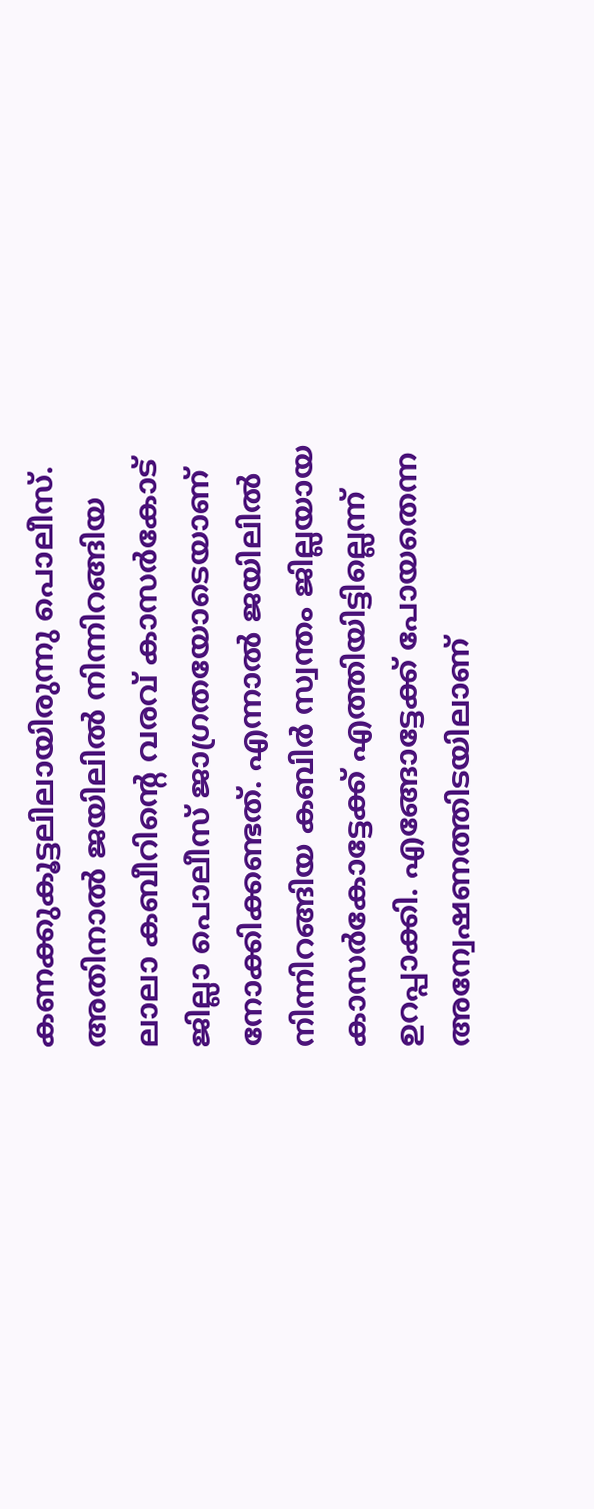കണക്കുകൂട്ടലിലായിരുന്നു പൊലീസ്. അതിനാല്‍ ജയിലില്‍ നിന്നിറങ്ങിയ ലാലാ കബീറിന്റെ വരവ് കാസര്‍കോട് ജില്ലാ പൊലീസ് ജാഗ്രതയോടെയാണ് നോക്കിക്കണ്ടത്. എന്നാല്‍ ജയിലില്‍ നിന്നിറങ്ങിയ കബിര്‍ സ്വന്തം ജില്ലയായ കാസര്‍കോട്ടേക്ക് എത്തിയിട്ടില്ലെന്ന് ഉറപ്പാക്കി. എങ്ങോട്ടേക്ക് പോയതെന്ന അന്വേഷണത്തിടയിലാണ്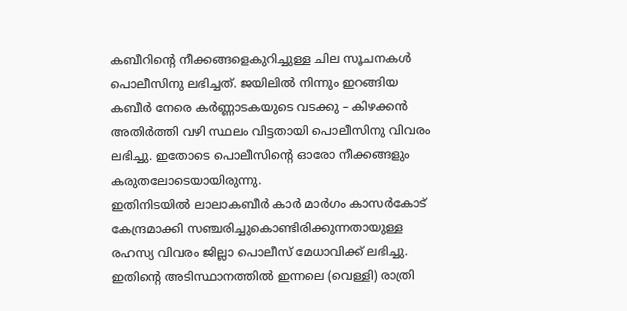കബീറിന്റെ നീക്കങ്ങളെകുറിച്ചുള്ള ചില സൂചനകള്‍ പൊലീസിനു ലഭിച്ചത്. ജയിലില്‍ നിന്നും ഇറങ്ങിയ കബീര്‍ നേരെ കര്‍ണ്ണാടകയുടെ വടക്കു – കിഴക്കന്‍ അതിര്‍ത്തി വഴി സ്ഥലം വിട്ടതായി പൊലീസിനു വിവരം ലഭിച്ചു. ഇതോടെ പൊലീസിന്റെ ഓരോ നീക്കങ്ങളും കരുതലോടെയായിരുന്നു.
ഇതിനിടയിൽ ലാലാകബീര്‍ കാര്‍ മാര്‍ഗം കാസര്‍കോട് കേന്ദ്രമാക്കി സഞ്ചരിച്ചുകൊണ്ടിരിക്കുന്നതായുള്ള രഹസ്യ വിവരം ജില്ലാ പൊലീസ് മേധാവിക്ക് ലഭിച്ചു. ഇതിന്റെ അടിസ്ഥാനത്തില്‍ ഇന്നലെ (വെള്ളി) രാത്രി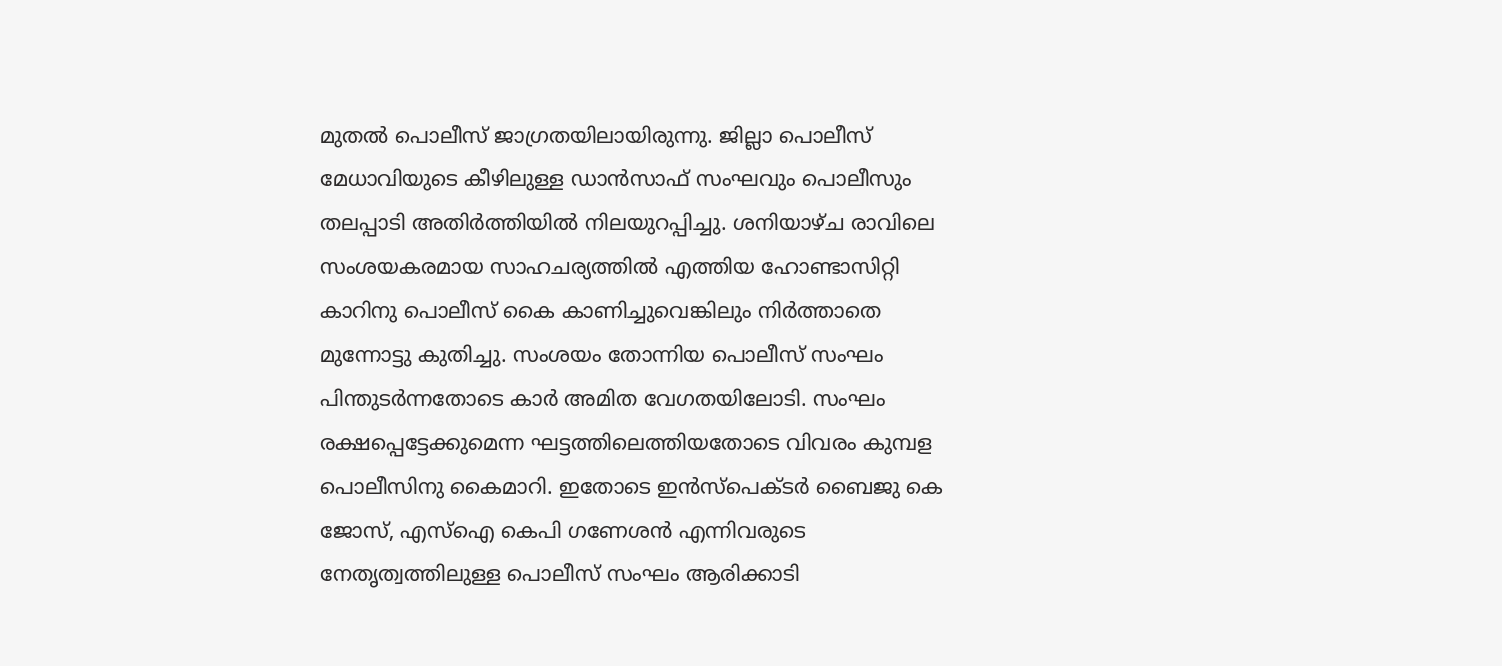മുതല്‍ പൊലീസ് ജാഗ്രതയിലായിരുന്നു. ജില്ലാ പൊലീസ് മേധാവിയുടെ കീഴിലുള്ള ഡാന്‍സാഫ് സംഘവും പൊലീസും തലപ്പാടി അതിര്‍ത്തിയില്‍ നിലയുറപ്പിച്ചു. ശനിയാഴ്ച രാവിലെ സംശയകരമായ സാഹചര്യത്തില്‍ എത്തിയ ഹോണ്ടാസിറ്റി കാറിനു പൊലീസ് കൈ കാണിച്ചുവെങ്കിലും നിര്‍ത്താതെ മുന്നോട്ടു കുതിച്ചു. സംശയം തോന്നിയ പൊലീസ് സംഘം പിന്തുടര്‍ന്നതോടെ കാര്‍ അമിത വേഗതയിലോടി. സംഘം രക്ഷപ്പെട്ടേക്കുമെന്ന ഘട്ടത്തിലെത്തിയതോടെ വിവരം കുമ്പള പൊലീസിനു കൈമാറി. ഇതോടെ ഇന്‍സ്‌പെക്ടര്‍ ബൈജു കെ ജോസ്, എസ്‌ഐ കെപി ഗണേശന്‍ എന്നിവരുടെ നേതൃത്വത്തിലുള്ള പൊലീസ് സംഘം ആരിക്കാടി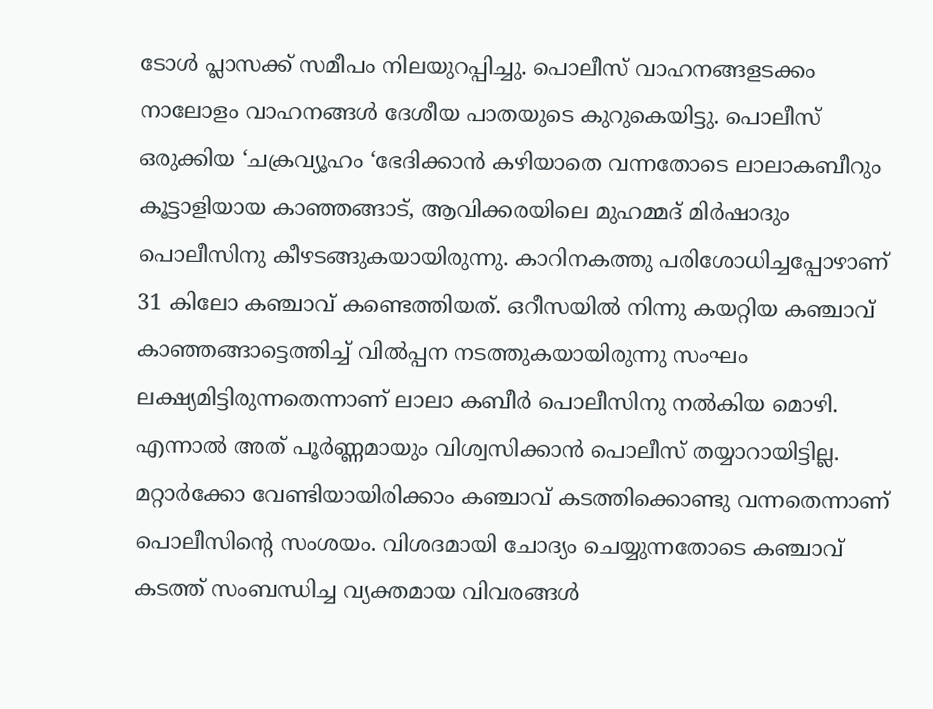ടോള്‍ പ്ലാസക്ക് സമീപം നിലയുറപ്പിച്ചു. പൊലീസ് വാഹനങ്ങളടക്കം നാലോളം വാഹനങ്ങൾ ദേശീയ പാതയുടെ കുറുകെയിട്ടു. പൊലീസ് ഒരുക്കിയ ‘ചക്രവ്യൂഹം ‘ഭേദിക്കാന്‍ കഴിയാതെ വന്നതോടെ ലാലാകബീറും കൂട്ടാളിയായ കാഞ്ഞങ്ങാട്, ആവിക്കരയിലെ മുഹമ്മദ് മിർഷാദും പൊലീസിനു കീഴടങ്ങുകയായിരുന്നു. കാറിനകത്തു പരിശോധിച്ചപ്പോഴാണ് 31 കിലോ കഞ്ചാവ് കണ്ടെത്തിയത്. ഒറീസയില്‍ നിന്നു കയറ്റിയ കഞ്ചാവ് കാഞ്ഞങ്ങാട്ടെത്തിച്ച് വില്‍പ്പന നടത്തുകയായിരുന്നു സംഘം ലക്ഷ്യമിട്ടിരുന്നതെന്നാണ് ലാലാ കബീര്‍ പൊലീസിനു നല്‍കിയ മൊഴി. എന്നാല്‍ അത് പൂര്‍ണ്ണമായും വിശ്വസിക്കാന്‍ പൊലീസ് തയ്യാറായിട്ടില്ല. മറ്റാര്‍ക്കോ വേണ്ടിയായിരിക്കാം കഞ്ചാവ് കടത്തിക്കൊണ്ടു വന്നതെന്നാണ് പൊലീസിന്റെ സംശയം. വിശദമായി ചോദ്യം ചെയ്യുന്നതോടെ കഞ്ചാവ് കടത്ത് സംബന്ധിച്ച വ്യക്തമായ വിവരങ്ങള്‍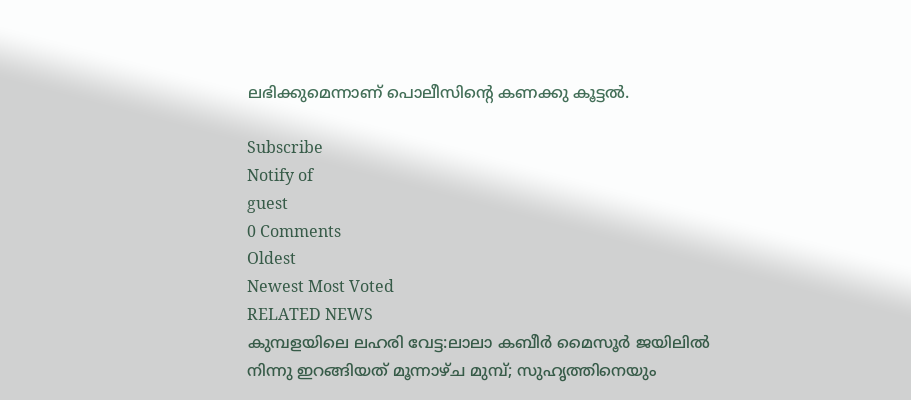ലഭിക്കുമെന്നാണ് പൊലീസിന്റെ കണക്കു കൂട്ടല്‍.

Subscribe
Notify of
guest
0 Comments
Oldest
Newest Most Voted
RELATED NEWS
കുമ്പളയിലെ ലഹരി വേട്ട:ലാലാ കബീര്‍ മൈസൂര്‍ ജയിലില്‍ നിന്നു ഇറങ്ങിയത് മൂന്നാഴ്ച മുമ്പ്; സുഹൃത്തിനെയും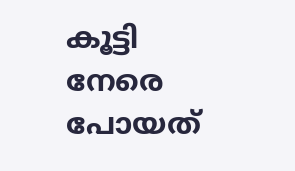കൂട്ടി നേരെ പോയത്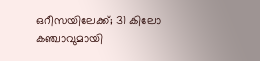ഒറീസയിലേക്ക്; 31 കിലോ കഞ്ചാവുമായി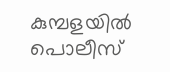കുമ്പളയിൽ പൊലീസ്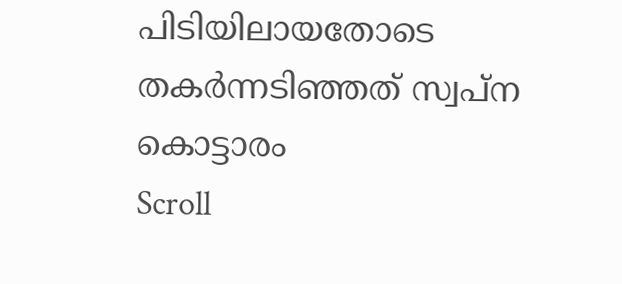പിടിയിലായതോടെ തകര്‍ന്നടിഞ്ഞത് സ്വപ്ന കൊട്ടാരം
Scroll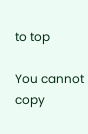to top

You cannot copy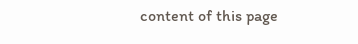content of this page